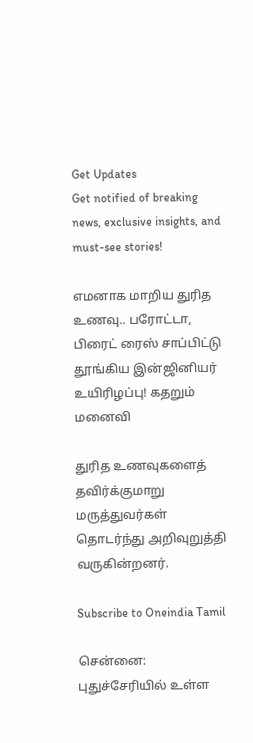Get Updates
Get notified of breaking news, exclusive insights, and must-see stories!

எமனாக மாறிய துரித உணவு.. பரோட்டா, பிரைட் ரைஸ் சாப்பிட்டு தூங்கிய இன்ஜினியர் உயிரிழப்பு! கதறும் மனைவி

துரித உணவுகளைத் தவிர்க்குமாறு மருத்துவர்கள் தொடர்ந்து அறிவுறுத்தி வருகின்றனர்.

Subscribe to Oneindia Tamil

சென்னை: புதுச்சேரியில் உள்ள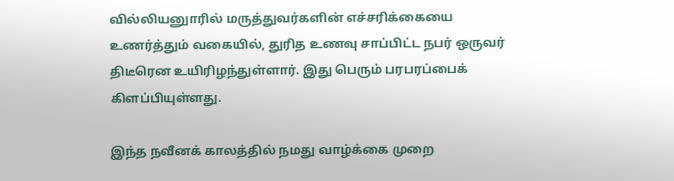வில்லியனுாரில் மருத்துவர்களின் எச்சரிக்கையை உணர்த்தும் வகையில், துரித உணவு சாப்பிட்ட நபர் ஒருவர் திடீரென உயிரிழந்துள்ளார். இது பெரும் பரபரப்பைக் கிளப்பியுள்ளது.

இந்த நவீனக் காலத்தில் நமது வாழ்க்கை முறை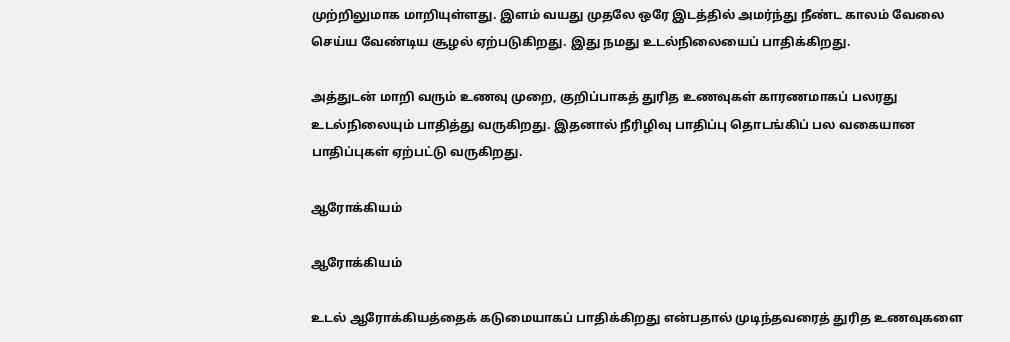முற்றிலுமாக மாறியுள்ளது. இளம் வயது முதலே ஒரே இடத்தில் அமர்ந்து நீண்ட காலம் வேலை செய்ய வேண்டிய சூழல் ஏற்படுகிறது. இது நமது உடல்நிலையைப் பாதிக்கிறது.

அத்துடன் மாறி வரும் உணவு முறை, குறிப்பாகத் துரித உணவுகள் காரணமாகப் பலரது உடல்நிலையும் பாதித்து வருகிறது. இதனால் நீரிழிவு பாதிப்பு தொடங்கிப் பல வகையான பாதிப்புகள் ஏற்பட்டு வருகிறது.

ஆரோக்கியம்

ஆரோக்கியம்

உடல் ஆரோக்கியத்தைக் கடுமையாகப் பாதிக்கிறது என்பதால் முடிந்தவரைத் துரித உணவுகளை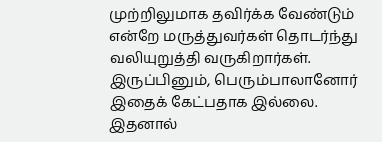முற்றிலுமாக தவிர்க்க வேண்டும் என்றே மருத்துவர்கள் தொடர்ந்து வலியுறுத்தி வருகிறார்கள். இருப்பினும், பெரும்பாலானோர் இதைக் கேட்பதாக இல்லை. இதனால்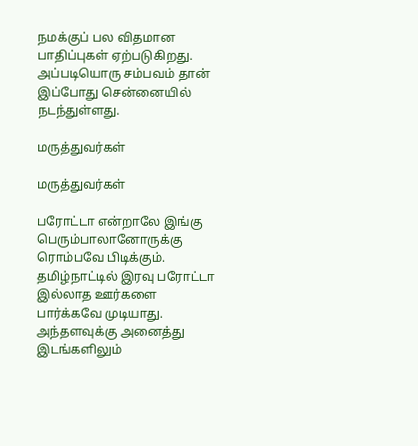நமக்குப் பல விதமான பாதிப்புகள் ஏற்படுகிறது. அப்படியொரு சம்பவம் தான் இப்போது சென்னையில் நடந்துள்ளது.

மருத்துவர்கள்

மருத்துவர்கள்

பரோட்டா என்றாலே இங்கு பெரும்பாலானோருக்கு ரொம்பவே பிடிக்கும். தமிழ்நாட்டில் இரவு பரோட்டா இல்லாத ஊர்களை பார்க்கவே முடியாது. அந்தளவுக்கு அனைத்து இடங்களிலும்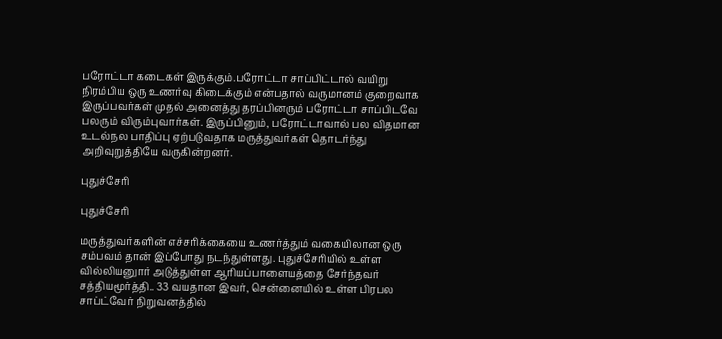பரோட்டா கடைகள் இருக்கும்.பரோட்டா சாப்பிட்டால் வயிறு நிரம்பிய ஒரு உணர்வு கிடைக்கும் என்பதால் வருமானம் குறைவாக இருப்பவர்கள் முதல் அனைத்து தரப்பினரும் பரோட்டா சாப்பிடவே பலரும் விரும்புவார்கள். இருப்பினும், பரோட்டாவால் பல விதமான உடல்நல பாதிப்பு ஏற்படுவதாக மருத்துவர்கள் தொடர்ந்து அறிவுறுத்தியே வருகின்றனர்.

புதுச்சேரி

புதுச்சேரி

மருத்துவர்களின் எச்சரிக்கையை உணர்த்தும் வகையிலான ஒரு சம்பவம் தான் இப்போது நடந்துள்ளது. புதுச்சேரியில் உள்ள வில்லியனுார் அடுத்துள்ள ஆரியப்பாளையத்தை சேர்ந்தவர் சத்தியமூர்த்தி.. 33 வயதான இவர், சென்னையில் உள்ள பிரபல சாப்ட்வேர் நிறுவனத்தில்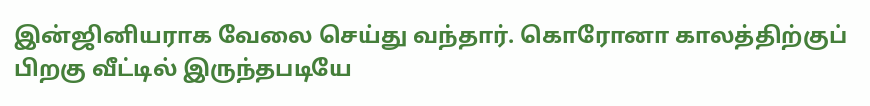இன்ஜினியராக வேலை செய்து வந்தார். கொரோனா காலத்திற்குப் பிறகு வீட்டில் இருந்தபடியே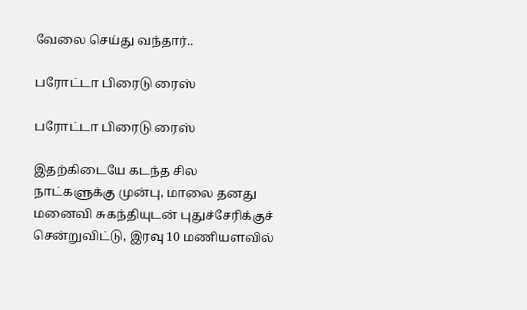வேலை செய்து வந்தார்..

பரோட்டா பிரைடு ரைஸ்

பரோட்டா பிரைடு ரைஸ்

இதற்கிடையே கடந்த சில நாட்களுக்கு முன்பு, மாலை தனது மனைவி சுகந்தியுடன் புதுச்சேரிக்குச் சென்றுவிட்டு, இரவு 10 மணியளவில்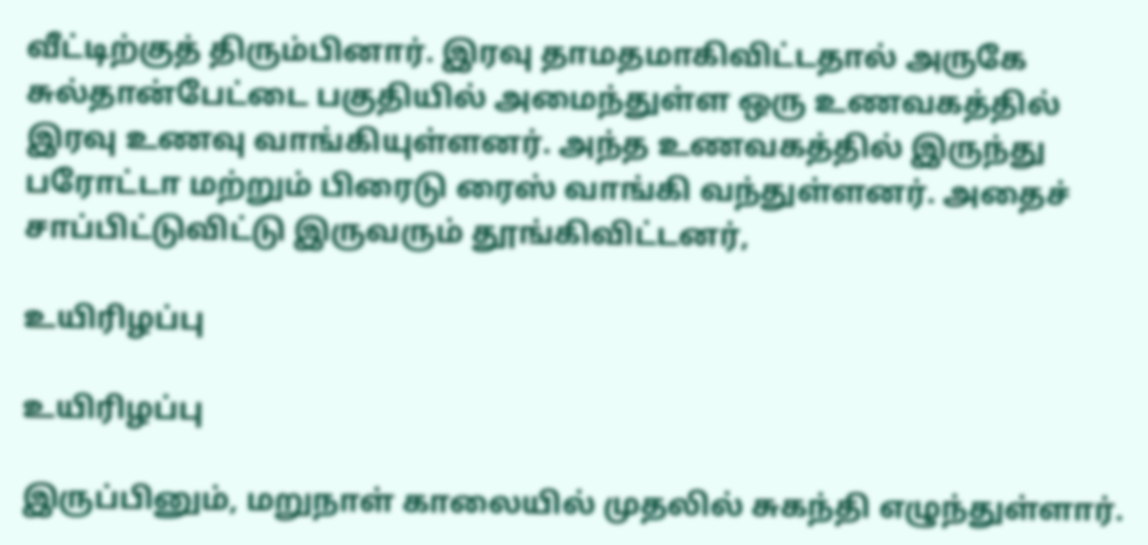வீட்டிற்குத் திரும்பினார். இரவு தாமதமாகிவிட்டதால் அருகே சுல்தான்பேட்டை பகுதியில் அமைந்துள்ள ஒரு உணவகத்தில் இரவு உணவு வாங்கியுள்ளனர். அந்த உணவகத்தில் இருந்து பரோட்டா மற்றும் பிரைடு ரைஸ் வாங்கி வந்துள்ளனர். அதைச் சாப்பிட்டுவிட்டு இருவரும் தூங்கிவிட்டனர்,

உயிரிழப்பு

உயிரிழப்பு

இருப்பினும், மறுநாள் காலையில் முதலில் சுகந்தி எழுந்துள்ளார்.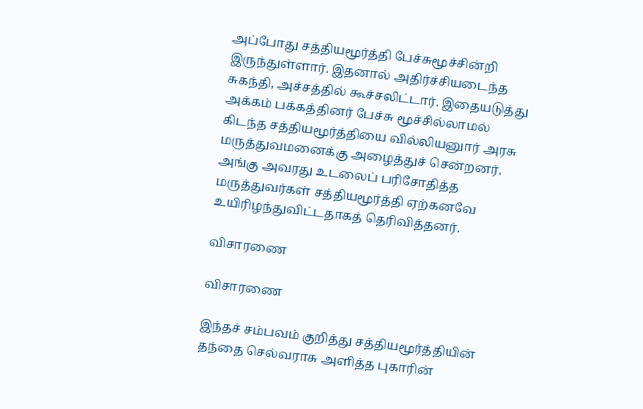அப்போது சத்தியமூர்த்தி பேச்சுமூச்சின்றி இருந்துள்ளார். இதனால் அதிர்ச்சியடைந்த சுகந்தி, அச்சத்தில் கூச்சலிட்டார். இதையடுத்து அக்கம் பக்கத்தினர் பேச்சு மூச்சில்லாமல் கிடந்த சத்தியமூர்த்தியை வில்லியனுார் அரசு மருத்துவமனைக்கு அழைத்துச் சென்றனர். அங்கு அவரது உடலைப் பரிசோதித்த மருத்துவர்கள் சத்தியமூர்த்தி ஏற்கனவே உயிரிழந்துவிட்டதாகத் தெரிவித்தனர்.

விசாரணை

விசாரணை

இந்தச் சம்பவம் குறித்து சத்தியமூர்த்தியின் தந்தை செல்வராசு அளித்த புகாரின்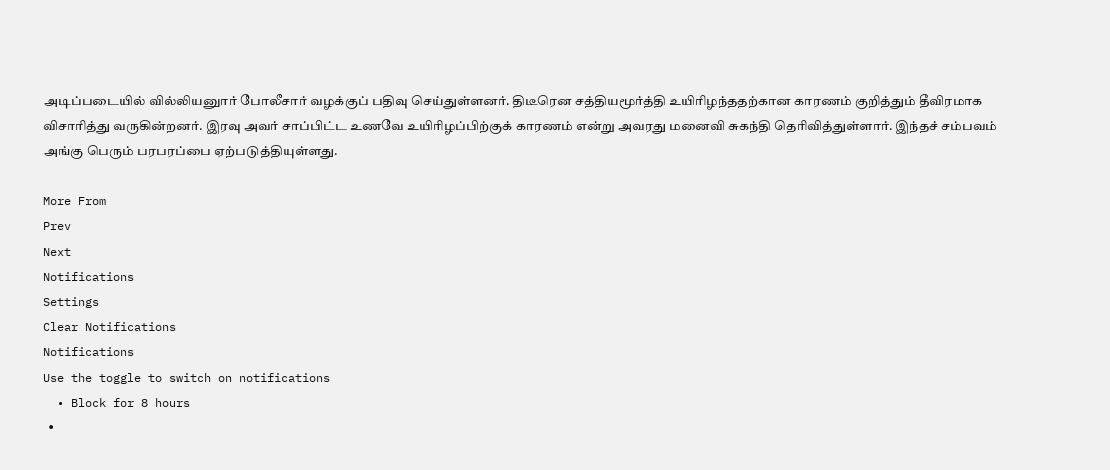அடிப்படையில் வில்லியனுார் போலீசார் வழக்குப் பதிவு செய்துள்ளனர். திடீரென சத்தியமூர்த்தி உயிரிழந்ததற்கான காரணம் குறித்தும் தீவிரமாக விசாரித்து வருகின்றனர். இரவு அவர் சாப்பிட்ட உணவே உயிரிழப்பிற்குக் காரணம் என்று அவரது மனைவி சுகந்தி தெரிவித்துள்ளார். இந்தச் சம்பவம் அங்கு பெரும் பரபரப்பை ஏற்படுத்தியுள்ளது.

More From
Prev
Next
Notifications
Settings
Clear Notifications
Notifications
Use the toggle to switch on notifications
  • Block for 8 hours
  •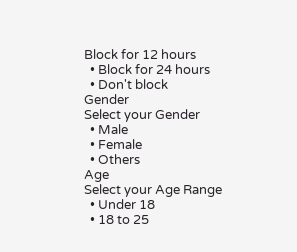Block for 12 hours
  • Block for 24 hours
  • Don't block
Gender
Select your Gender
  • Male
  • Female
  • Others
Age
Select your Age Range
  • Under 18
  • 18 to 25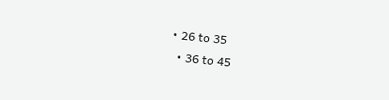• 26 to 35
  • 36 to 45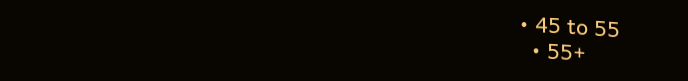• 45 to 55
  • 55+